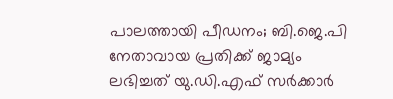പാലത്തായി പീഡനം; ബി.ജെ.പി നേതാവായ പ്രതിക്ക് ജാമ്യം ലഭിച്ചത്‌ യു.ഡി.എഫ്‌ സർക്കാർ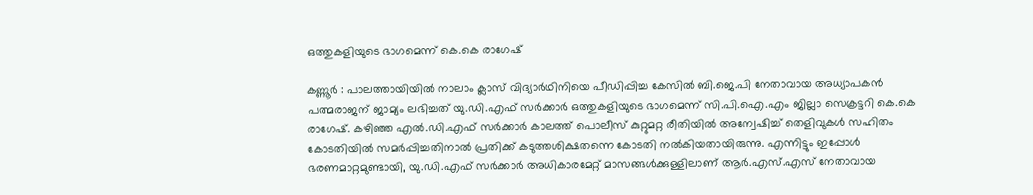ഒത്തുകളിയുടെ ഭാഗമെന്ന് കെ.കെ രാഗേഷ്

കണ്ണൂർ : പാലത്തായിയിൽ നാലാം ക്ലാസ് വിദ്യാർഥിനിയെ പീഡിപ്പിച്ച കേസിൽ ബി.ജെ.പി നേതാവായ അധ്യാപകൻ പത്മരാജന്‌ ജാമ്യം ലഭിച്ചത്‌ യു.ഡി.എഫ്‌ സർക്കാർ ഒത്തുകളിയുടെ ഭാഗമെന്ന്‌ സി.പി.ഐ.എം ജില്ലാ സെക്രട്ടറി കെ.കെ രാഗേഷ്. കഴിഞ്ഞ എൽ.ഡി.എഫ്‌ സർക്കാർ കാലത്ത്‌ പൊലീസ്‌ കുറ്റുമറ്റ രീതിയിൽ അന്വേഷിച്ച്‌ തെളിവുകൾ സഹിതം കോടതിയിൽ സമർപ്പിച്ചതിനാൽ പ്രതിക്ക്‌ കടുത്തശിക്ഷതന്നെ കോടതി നൽകിയതായിരുന്നു. എന്നിട്ടും ഇപ്പോൾ ഭരണമാറ്റമുണ്ടായി, യു.ഡി.എഫ്‌ സർക്കാർ അധികാരമേറ്റ്‌ മാസങ്ങൾക്കുള്ളിലാണ്‌ ആർ.എസ്‌.എസ്‌ നേതാവായ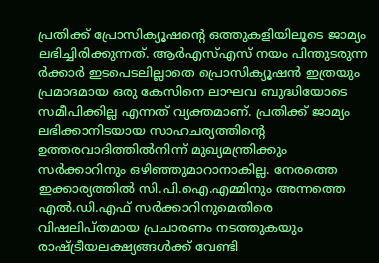പ്രതിക്ക്‌ പ്രോസിക്യൂഷന്റെ ഒത്തുകളിയിലൂടെ ജാമ്യം ലഭിച്ചിരിക്കുന്നത്‌. ആർഎസ്‌എസ്‌ നയം പിന്തുടരുന്ന ർക്കാർ ഇടപെടലില്ലാതെ പ്രൊസിക്യൂഷൻ ഇത്രയും പ്രമാദമായ ഒരു കേസിനെ ലാഘവ ബുദ്ധിയോടെ സമീപിക്കില്ല എന്നത്‌ വ്യക്തമാണ്‌. പ്രതിക്ക്‌ ജാമ്യം ലഭിക്കാനിടയായ സാഹചര്യത്തിന്റെ ഉത്തരവാദിത്തിൽനിന്ന്‌ മുഖ്യമന്ത്രിക്കും സർക്കാറിനും ഒഴിഞ്ഞുമാറാനാകില്ല. നേരത്തെ ഇക്കാര്യത്തിൽ സി.പി.ഐ.എമ്മിനും അന്നത്തെ എൽ.ഡി.എഫ്‌ സർക്കാറിനുമെതിരെ വിഷലിപ്‌തമായ പ്രചാരണം നടത്തുകയും രാഷ്ട്രീയലക്ഷ്യങ്ങൾക്ക് വേണ്ടി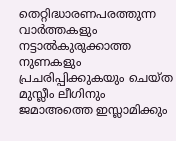തെറ്റിദ്ധാരണപരത്തുന്ന വാർത്തകളും നട്ടാൽകുരുക്കാത്ത നുണകളും പ്രചരിപ്പിക്കുകയും ചെയ്‌ത മുസ്ലീം ലീഗിനും ജമാഅത്തെ ഇസ്ലാമിക്കും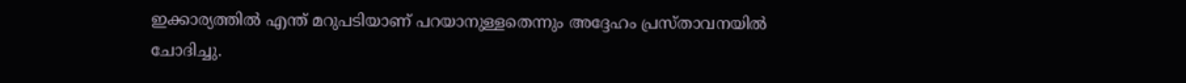ഇക്കാര്യത്തിൽ എന്ത്‌ മറുപടിയാണ്‌ പറയാനുള്ളതെന്നും അദ്ദേഹം പ്രസ്‌താവനയിൽ ചോദിച്ചു.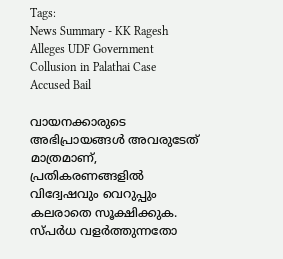Tags:
News Summary - KK Ragesh Alleges UDF Government Collusion in Palathai Case Accused Bail

വായനക്കാരുടെ അഭിപ്രായങ്ങള്‍ അവരുടേത് മാത്രമാണ്, പ്രതികരണങ്ങളിൽ വിദ്വേഷവും വെറുപ്പും കലരാതെ സൂക്ഷിക്കുക. സ്പർധ വളർത്തുന്നതോ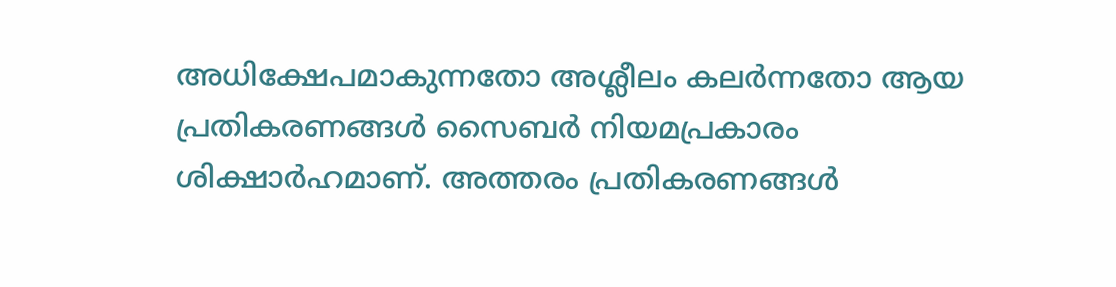അധിക്ഷേപമാകുന്നതോ അശ്ലീലം കലർന്നതോ ആയ പ്രതികരണങ്ങൾ സൈബർ നിയമപ്രകാരം ശിക്ഷാർഹമാണ്. അത്തരം പ്രതികരണങ്ങൾ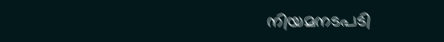നിയമനടപടി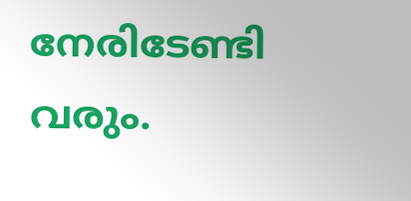നേരിടേണ്ടി വരും.